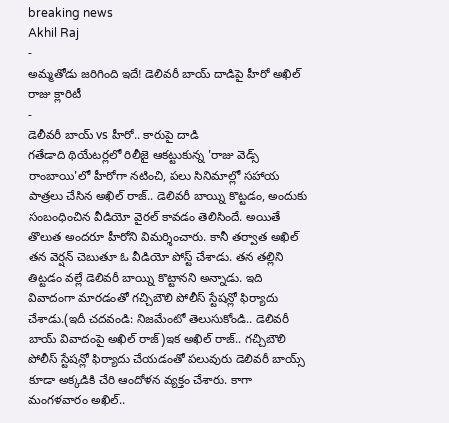breaking news
Akhil Raj
-
అమ్మతోడు జరిగింది ఇదే! డెలివరీ బాయ్ దాడిపై హీరో అఖిల్ రాజు క్లారిటీ
-
డెలీవరీ బాయ్ vs హీరో.. కారుపై దాడి
గతేడాది థియేటర్లలో రిలీజై ఆకట్టుకున్న 'రాజు వెడ్స్ రాంబాయి'లో హీరోగా నటించి, పలు సినిమాల్లో సహాయ పాత్రలు చేసిన అఖిల్ రాజ్.. డెలివరీ బాయ్ని కొట్టడం, అందుకు సంబంధించిన వీడియో వైరల్ కావడం తెలిసిందే. అయితే తొలుత అందరూ హీరోని విమర్శించారు. కానీ తర్వాత అఖిల్ తన వెర్షన్ చెబుతూ ఓ వీడియో పోస్ట్ చేశాడు. తన తల్లిని తిట్టడం వల్లే డెలివరీ బాయ్ని కొట్టానని అన్నాడు. ఇది వివాదంగా మారడంతో గచ్చిబౌలి పోలీస్ స్టేషన్లో ఫిర్యాదు చేశాడు.(ఇదీ చదవండి: నిజమేంటో తెలుసుకోండి.. డెలివరీ బాయ్ వివాదంపై అఖిల్ రాజ్)ఇక అఖిల్ రాజ్.. గచ్చిబౌలి పోలీస్ స్టేషన్లో ఫిర్యాదు చేయడంతో పలువురు డెలివరీ బాయ్స్ కూడా అక్కడికి చేరి ఆందోళన వ్యక్తం చేశారు. కాగా మంగళవారం అఖిల్..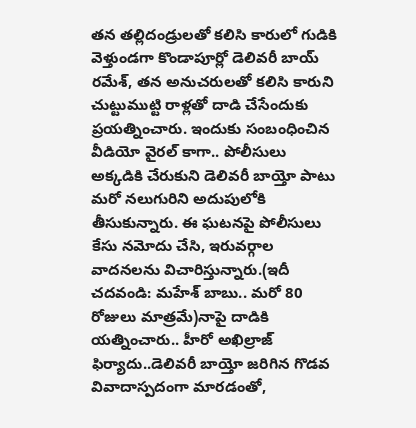తన తల్లిదండ్రులతో కలిసి కారులో గుడికి వెళ్తుండగా కొండాపూర్లో డెలివరీ బాయ్ రమేశ్, తన అనుచరులతో కలిసి కారుని చుట్టుముట్టి రాళ్లతో దాడి చేసేందుకు ప్రయత్నించారు. ఇందుకు సంబంధించిన వీడియో వైరల్ కాగా.. పోలీసులు అక్కడికి చేరుకుని డెలివరీ బాయ్తో పాటు మరో నలుగురిని అదుపులోకి తీసుకున్నారు. ఈ ఘటనపై పోలీసులు కేసు నమోదు చేసి, ఇరువర్గాల వాదనలను విచారిస్తున్నారు.(ఇదీ చదవండి: మహేశ్ బాబు.. మరో 80 రోజులు మాత్రమే)నాపై దాడికి యత్నించారు.. హీరో అఖిల్రాజ్ ఫిర్యాదు..డెలివరీ బాయ్తో జరిగిన గొడవ వివాదాస్పదంగా మారడంతో,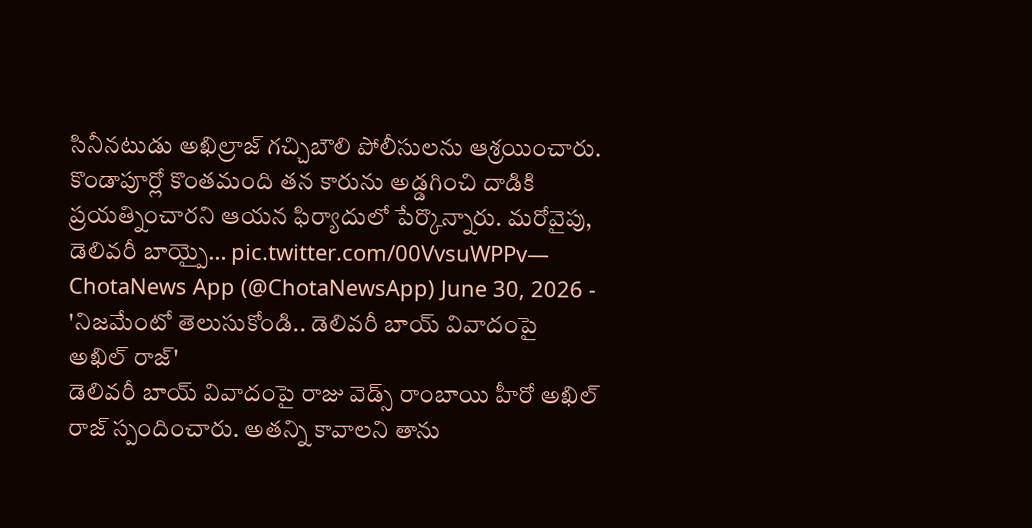సినీనటుడు అఖిల్రాజ్ గచ్చిబౌలి పోలీసులను ఆశ్రయించారు. కొండాపూర్లో కొంతమంది తన కారును అడ్డగించి దాడికి ప్రయత్నించారని ఆయన ఫిర్యాదులో పేర్కొన్నారు. మరోవైపు, డెలివరీ బాయ్పై… pic.twitter.com/00VvsuWPPv— ChotaNews App (@ChotaNewsApp) June 30, 2026 -
'నిజమేంటో తెలుసుకోండి.. డెలివరీ బాయ్ వివాదంపై అఖిల్ రాజ్'
డెలివరీ బాయ్ వివాదంపై రాజు వెడ్స్ రాంబాయి హీరో అఖిల్ రాజ్ స్పందించారు. అతన్ని కావాలని తాను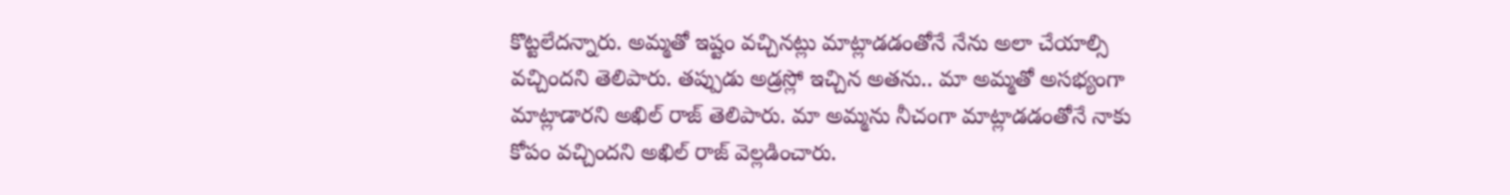కొట్టలేదన్నారు. అమ్మతో ఇష్టం వచ్చినట్లు మాట్లాడడంతోనే నేను అలా చేయాల్సి వచ్చిందని తెలిపారు. తప్పుడు అడ్రస్లో ఇచ్చిన అతను.. మా అమ్మతో అసభ్యంగా మాట్లాడారని అఖిల్ రాజ్ తెలిపారు. మా అమ్మను నీచంగా మాట్లాడడంతోనే నాకు కోపం వచ్చిందని అఖిల్ రాజ్ వెల్లడించారు.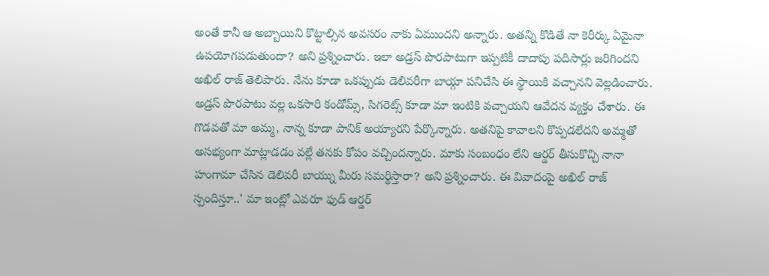అంతే కానీ ఆ అబ్బాయిని కొట్టాల్సిన అవసరం నాకు ఏముందని అన్నారు. అతన్ని కొడితే నా కెరీర్కు ఏమైనా ఉపయోగపడుతుందా? అని ప్రశ్నించారు. ఇలా అడ్రస్ పొరపాటుగా ఇప్పటికీ దాదాపు పదిసార్లు జరిగిందని అఖిల్ రాజ్ తెలిపారు. నేను కూడా ఒకప్పుడు డెలివరీగా బాయ్గా పనిచేసి ఈ స్థాయికి వచ్చానని వెల్లడించారు. అడ్రస్ పొరపాటు వల్ల ఒకసారి కండోమ్స్, సిగరెట్స్ కూడా మా ఇంటికి వచ్చాయని ఆవేదన వ్యక్తం చేశారు. ఈ గొడవతో మా అమ్మ, నాన్న కూడా పానిక్ అయ్యారని పేర్కొన్నారు. అతనిపై కావాలని కొప్పడలేదని అమ్మతో అసభ్యంగా మాట్లాడడం వల్లే తనకు కోపం వచ్చిందన్నారు. మాకు సంబంధం లేని ఆర్డర్ తీసుకొచ్చి నానా హంగామా చేసిన డెలివరీ బాయ్ను మీరు సమర్థిస్తారా? అని ప్రశ్నించారు. ఈ వివాదంపై అఖిల్ రాజ్ స్పందిస్తూ..' మా ఇంట్లో ఎవరూ ఫుడ్ ఆర్డర్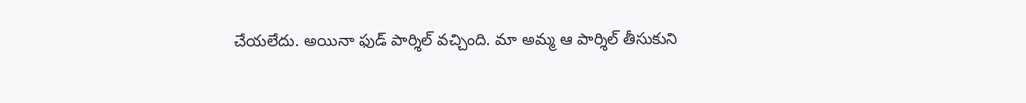చేయలేదు. అయినా ఫుడ్ పార్శిల్ వచ్చింది. మా అమ్మ ఆ పార్శిల్ తీసుకుని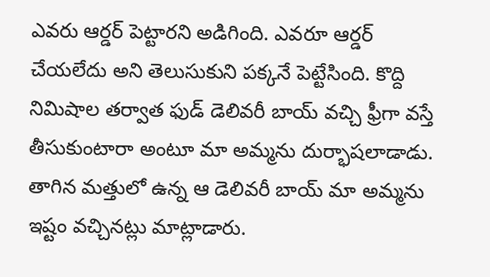ఎవరు ఆర్డర్ పెట్టారని అడిగింది. ఎవరూ ఆర్డర్ చేయలేదు అని తెలుసుకుని పక్కనే పెట్టేసింది. కొద్ది నిమిషాల తర్వాత ఫుడ్ డెలివరీ బాయ్ వచ్చి ఫ్రీగా వస్తే తీసుకుంటారా అంటూ మా అమ్మను దుర్భాషలాడాడు. తాగిన మత్తులో ఉన్న ఆ డెలివరీ బాయ్ మా అమ్మను ఇష్టం వచ్చినట్లు మాట్లాడారు.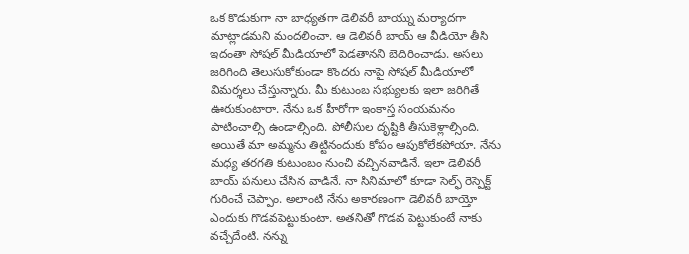ఒక కొడుకుగా నా బాధ్యతగా డెలివరీ బాయ్ను మర్యాదగా మాట్లాడమని మందలించా. ఆ డెలివరీ బాయ్ ఆ వీడియో తీసి ఇదంతా సోషల్ మీడియాలో పెడతానని బెదిరించాడు. అసలు జరిగింది తెలుసుకోకుండా కొందరు నాపై సోషల్ మీడియాలో విమర్శలు చేస్తున్నారు. మీ కుటుంబ సభ్యులకు ఇలా జరిగితే ఊరుకుంటారా. నేను ఒక హీరోగా ఇంకాస్త సంయమనం పాటించాల్సి ఉండాల్సింది. పోలీసుల దృష్టికి తీసుకెళ్లాల్సింది. అయితే మా అమ్మను తిట్టినందుకు కోపం ఆపుకోలేకపోయా. నేను మధ్య తరగతి కుటుంబం నుంచి వచ్చినవాడినే. ఇలా డెలివరీ బాయ్ పనులు చేసిన వాడినే. నా సినిమాలో కూడా సెల్ఫ్ రెస్పెక్ట్ గురించే చెప్పాం. అలాంటి నేను అకారణంగా డెలివరీ బాయ్తో ఎందుకు గొడవపెట్టుకుంటా. అతనితో గొడవ పెట్టుకుంటే నాకు వచ్చేదేంటి. నన్ను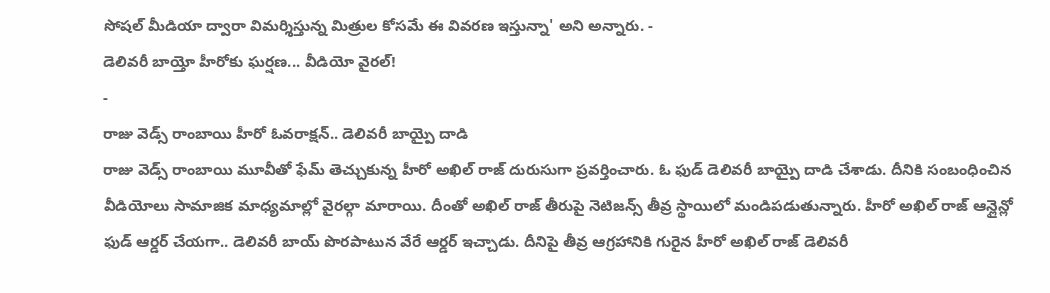సోషల్ మీడియా ద్వారా విమర్శిస్తున్న మిత్రుల కోసమే ఈ వివరణ ఇస్తున్నా' అని అన్నారు. -
డెలివరీ బాయ్తో హీరోకు ఘర్షణ... వీడియో వైరల్!
-
రాజు వెడ్స్ రాంబాయి హీరో ఓవరాక్షన్.. డెలివరీ బాయ్పై దాడి
రాజు వెడ్స్ రాంబాయి మూవీతో ఫేమ్ తెచ్చుకున్న హీరో అఖిల్ రాజ్ దురుసుగా ప్రవర్తించారు. ఓ ఫుడ్ డెలివరీ బాయ్పై దాడి చేశాడు. దీనికి సంబంధించిన వీడియోలు సామాజిక మాధ్యమాల్లో వైరల్గా మారాయి. దీంతో అఖిల్ రాజ్ తీరుపై నెటిజన్స్ తీవ్ర స్థాయిలో మండిపడుతున్నారు. హీరో అఖిల్ రాజ్ ఆన్లైన్లో ఫుడ్ ఆర్డర్ చేయగా.. డెలివరీ బాయ్ పొరపాటున వేరే ఆర్డర్ ఇచ్చాడు. దీనిపై తీవ్ర ఆగ్రహానికి గురైన హీరో అఖిల్ రాజ్ డెలివరీ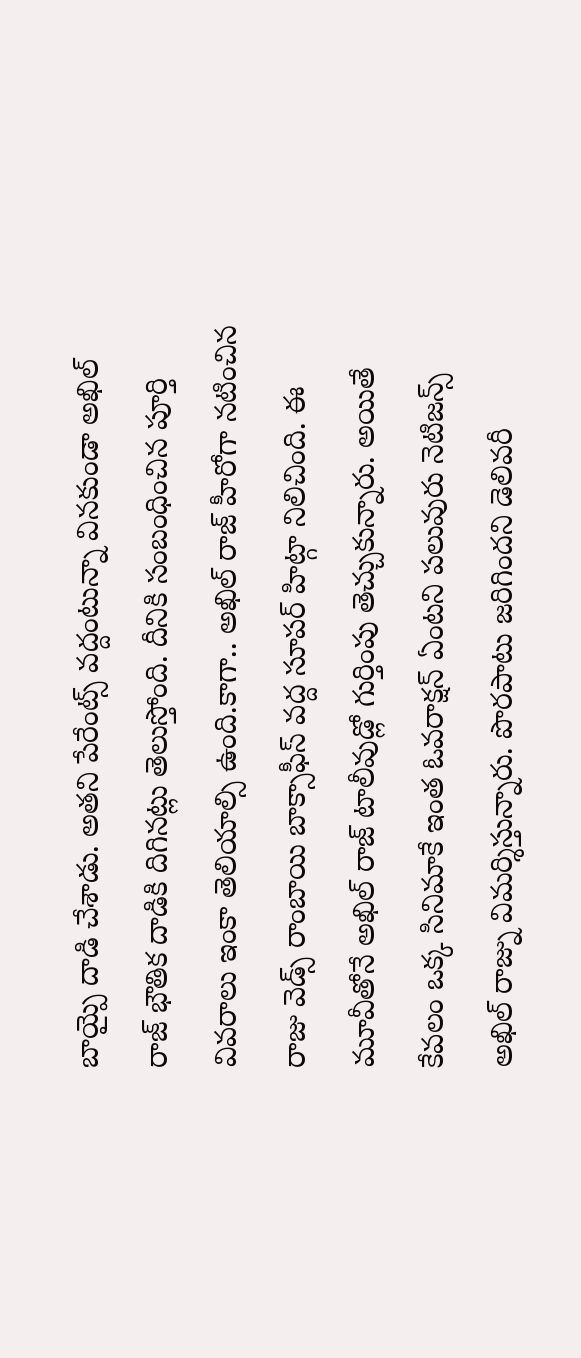బాయ్పై దాడి చేశాడు. అతని పేరేంట్స్ వద్దంటున్నా వినకుండా అఖిల్ రాజ్ భౌతిక దాడికి దిగినట్లు తెలుస్తోంది. దీనికి సంబంధించిన పూర్తి వివరాలు ఇంకా తెలియాల్సి ఉంది.కాగా.. అఖిల్ రాజ్ హీరోగా నటించిన రాజు వెడ్స్ రాంబాయి బాక్సాఫీస్ వద్ద సూపర్ హిట్గా నిలిచింది. ఈ మూవీతోనే అఖిల్ రాజ్ టాలీవుడ్లో గుర్తింపు తెచ్చుకున్నారు. అయితే కేవలం ఒక్క సినిమాకే ఇంత ఓవరాక్షన్ ఏంటని పలువురు నెటిజన్స్ అఖిల్ రాజ్ను విమర్శిస్తున్నారు. పొరపాటు జరిగిందని డెలివరీ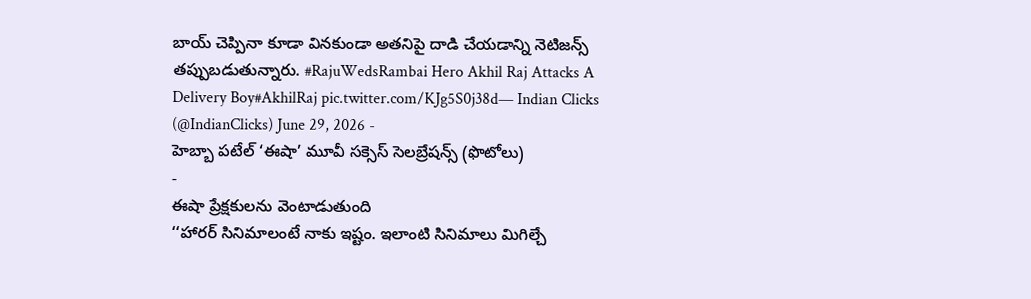బాయ్ చెప్పినా కూడా వినకుండా అతనిపై దాడి చేయడాన్ని నెటిజన్స్ తప్పుబడుతున్నారు. #RajuWedsRambai Hero Akhil Raj Attacks A Delivery Boy#AkhilRaj pic.twitter.com/KJg5S0j38d— Indian Clicks (@IndianClicks) June 29, 2026 -
హెబ్బా పటేల్ ‘ఈషా’ మూవీ సక్సెస్ సెలబ్రేషన్స్ (ఫొటోలు)
-
ఈషా ప్రేక్షకులను వెంటాడుతుంది
‘‘హారర్ సినిమాలంటే నాకు ఇష్టం. ఇలాంటి సినిమాలు మిగిల్చే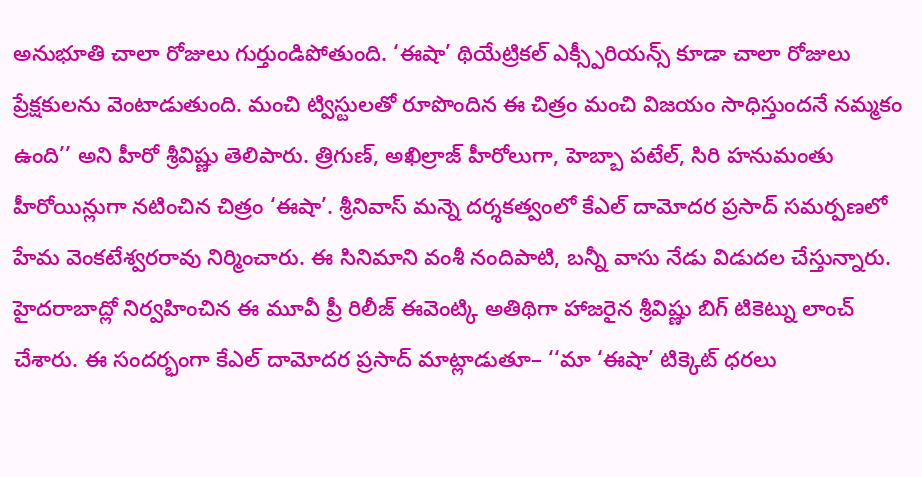అనుభూతి చాలా రోజులు గుర్తుండిపోతుంది. ‘ఈషా’ థియేట్రికల్ ఎక్స్పీరియన్స్ కూడా చాలా రోజులు ప్రేక్షకులను వెంటాడుతుంది. మంచి ట్విస్టులతో రూపొందిన ఈ చిత్రం మంచి విజయం సాధిస్తుందనే నమ్మకం ఉంది’’ అని హీరో శ్రీవిష్ణు తెలిపారు. త్రిగుణ్, అఖిల్రాజ్ హీరోలుగా, హెబ్బా పటేల్, సిరి హనుమంతు హీరోయిన్లుగా నటించిన చిత్రం ‘ఈషా’. శ్రీనివాస్ మన్నె దర్శకత్వంలో కేఎల్ దామోదర ప్రసాద్ సమర్పణలో హేమ వెంకటేశ్వరరావు నిర్మించారు. ఈ సినిమాని వంశీ నందిపాటి, బన్నీ వాసు నేడు విడుదల చేస్తున్నారు. హైదరాబాద్లో నిర్వహించిన ఈ మూవీ ప్రీ రిలీజ్ ఈవెంట్కి అతిథిగా హాజరైన శ్రీవిష్ణు బిగ్ టికెట్ను లాంచ్ చేశారు. ఈ సందర్భంగా కేఎల్ దామోదర ప్రసాద్ మాట్లాడుతూ– ‘‘మా ‘ఈషా’ టిక్కెట్ ధరలు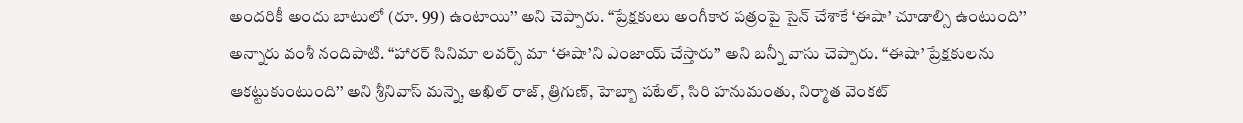అందరికీ అందు బాటులో (రూ. 99) ఉంటాయి’’ అని చెప్పారు. ‘‘ప్రేక్షకులు అంగీకార పత్రంపై సైన్ చేశాకే ‘ఈషా’ చూడాల్సి ఉంటుంది’’ అన్నారు వంశీ నందిపాటి. ‘‘హారర్ సినిమా లవర్స్ మా ‘ఈషా’ని ఎంజాయ్ చేస్తారు’’ అని బన్నీ వాసు చెప్పారు. ‘‘ఈషా’ ప్రేక్షకులను ఆకట్టుకుంటుంది’’ అని శ్రీనివాస్ మన్నె, అఖిల్ రాజ్, త్రిగుణ్, హెబ్బా పటేల్, సిరి హనుమంతు, నిర్మాత వెంకట్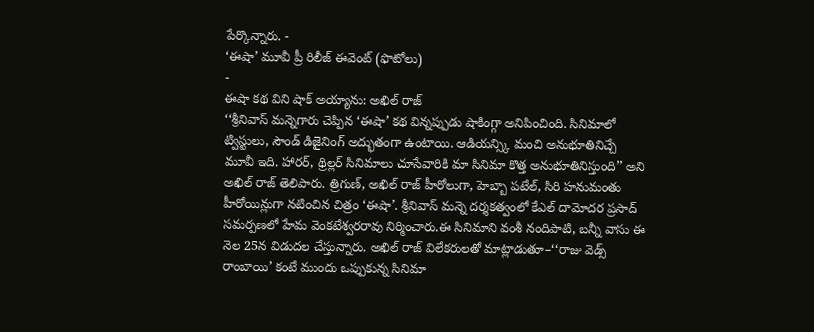పేర్కొన్నారు. -
‘ఈషా’ మూవీ ప్రీ రిలీజ్ ఈవెంట్ (ఫొటోలు)
-
ఈషా కథ విని షాక్ అయ్యాను: అఖిల్ రాజ్
‘‘శ్రీనివాస్ మన్నెగారు చెప్పిన ‘ఈషా’ కథ విన్నప్పుడు షాకింగ్గా అనిపించింది. సినిమాలో ట్విస్టులు, సౌండ్ డిజైనింగ్ అద్భుతంగా ఉంటాయి. ఆడియన్స్కి మంచి అనుభూతినిచ్చే మూవీ ఇది. హారర్, థ్రిల్లర్ సినిమాలు చూసేవారికి మా సినిమా కొత్త అనుభూతినిస్తుంది’’ అని అఖిల్ రాజ్ తెలిపారు. త్రిగుణ్, అఖిల్ రాజ్ హీరోలుగా, హెబ్బా పటేల్, సిరి హనుమంతు హీరోయిన్లుగా నటించిన చిత్రం ‘ఈషా’. శ్రీనివాస్ మన్నె దర్శకత్వంలో కేఎల్ దామోదర ప్రసాద్ సమర్పణలో హేమ వెంకటేశ్వరరావు నిర్మించారు.ఈ సినిమాని వంశీ నందిపాటి, బన్నీ వాసు ఈ నెల 25న విడుదల చేస్తున్నారు. అఖిల్ రాజ్ విలేకరులతో మాట్లాడుతూ–‘‘రాజు వెడ్స్ రాంబాయి’ కంటే ముందు ఒప్పుకున్న సినిమా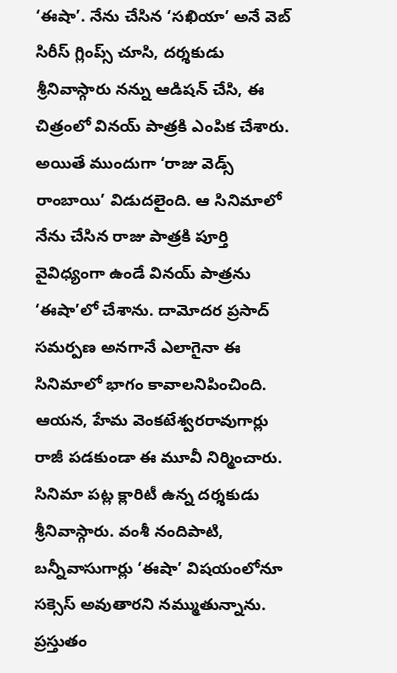‘ఈషా’. నేను చేసిన ‘సఖియా’ అనే వెబ్ సిరీస్ గ్లింప్స్ చూసి, దర్శకుడు శ్రీనివాస్గారు నన్ను ఆడిషన్ చేసి, ఈ చిత్రంలో వినయ్ పాత్రకి ఎంపిక చేశారు. అయితే ముందుగా ‘రాజు వెడ్స్ రాంబాయి’ విడుదలైంది. ఆ సినిమాలో నేను చేసిన రాజు పాత్రకి పూర్తి వైవిధ్యంగా ఉండే వినయ్ పాత్రను ‘ఈషా’లో చేశాను. దామోదర ప్రసాద్ సమర్పణ అనగానే ఎలాగైనా ఈ సినిమాలో భాగం కావాలనిపించింది. ఆయన, హేమ వెంకటేశ్వరరావుగార్లు రాజీ పడకుండా ఈ మూవీ నిర్మించారు. సినిమా పట్ల క్లారిటీ ఉన్న దర్శకుడు శ్రీనివాస్గారు. వంశీ నందిపాటి, బన్నీవాసుగార్లు ‘ఈషా’ విషయంలోనూ సక్సెస్ అవుతారని నమ్ముతున్నాను. ప్రస్తుతం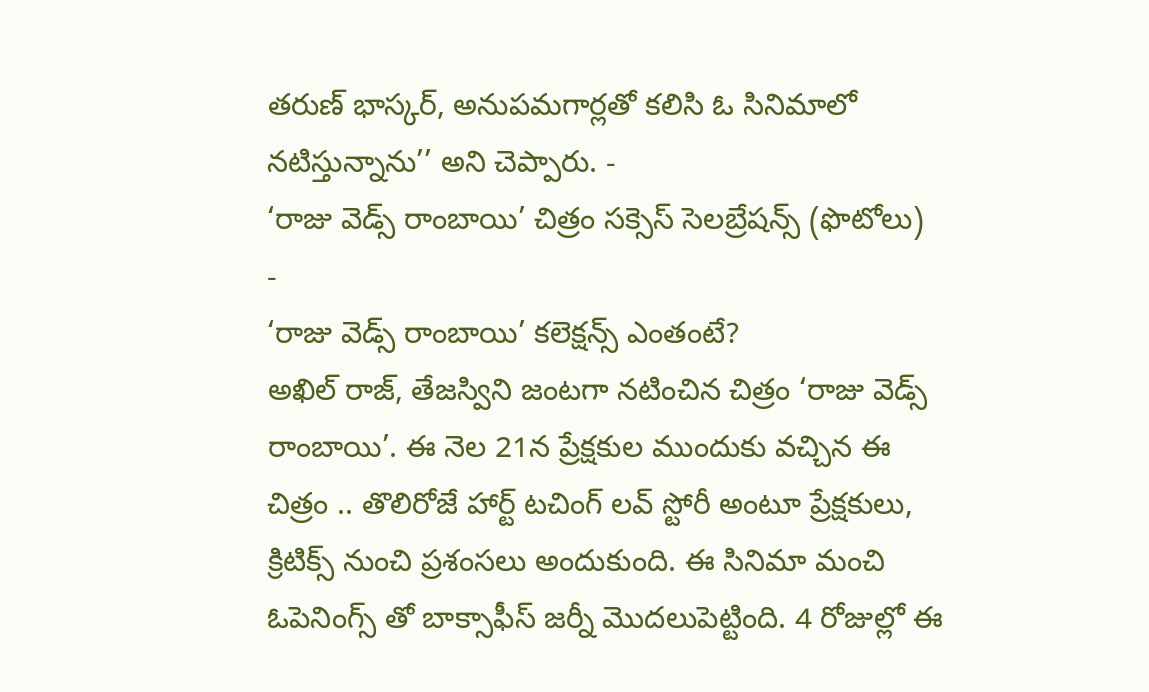తరుణ్ భాస్కర్, అనుపమగార్లతో కలిసి ఓ సినిమాలో నటిస్తున్నాను’’ అని చెప్పారు. -
‘రాజు వెడ్స్ రాంబాయి’ చిత్రం సక్సెస్ సెలబ్రేషన్స్ (ఫొటోలు)
-
‘రాజు వెడ్స్ రాంబాయి’ కలెక్షన్స్ ఎంతంటే?
అఖిల్ రాజ్, తేజస్విని జంటగా నటించిన చిత్రం ‘రాజు వెడ్స్ రాంబాయి’. ఈ నెల 21న ప్రేక్షకుల ముందుకు వచ్చిన ఈ చిత్రం .. తొలిరోజే హార్ట్ టచింగ్ లవ్ స్టోరీ అంటూ ప్రేక్షకులు, క్రిటిక్స్ నుంచి ప్రశంసలు అందుకుంది. ఈ సినిమా మంచి ఓపెనింగ్స్ తో బాక్సాఫీస్ జర్నీ మొదలుపెట్టింది. 4 రోజుల్లో ఈ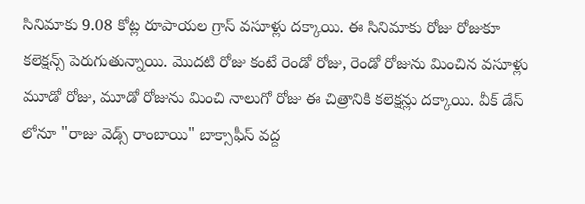సినిమాకు 9.08 కోట్ల రూపాయల గ్రాస్ వసూళ్లు దక్కాయి. ఈ సినిమాకు రోజు రోజుకూ కలెక్షన్స్ పెరుగుతున్నాయి. మొదటి రోజు కంటే రెండో రోజు, రెండో రోజును మించిన వసూళ్లు మూడో రోజు, మూడో రోజును మించి నాలుగో రోజు ఈ చిత్రానికి కలెక్షన్లు దక్కాయి. వీక్ డేస్ లోనూ "రాజు వెడ్స్ రాంబాయి" బాక్సాఫీస్ వద్ద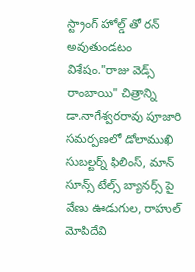స్ట్రాంగ్ హోల్డ్ తో రన్ అవుతుండటం విశేషం."రాజు వెడ్స్ రాంబాయి" చిత్రాన్ని డా.నాగేశ్వరరావు పూజారి సమర్పణలో డోలాముఖి సుబల్టర్న్ ఫిలింస్, మాన్ సూన్స్ టేల్స్ బ్యానర్స్ పై వేణు ఊడుగుల, రాహుల్ మోపిదేవి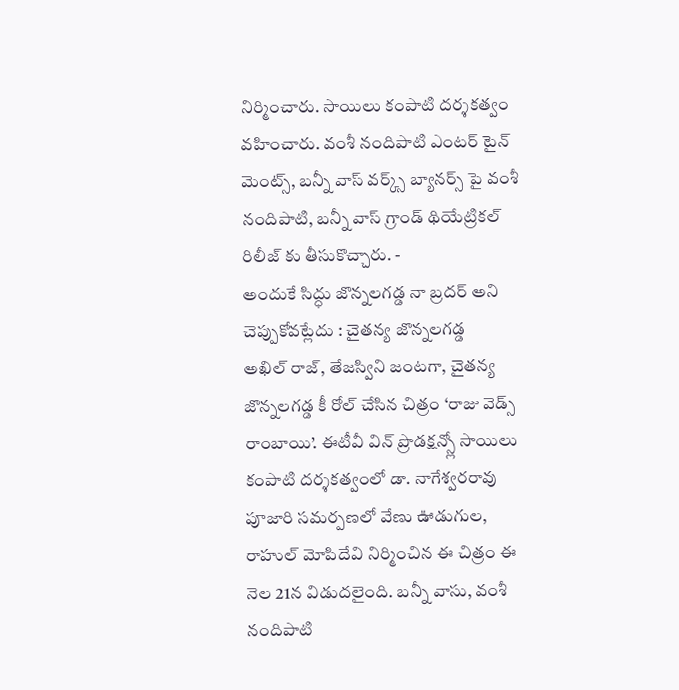నిర్మించారు. సాయిలు కంపాటి దర్శకత్వం వహించారు. వంశీ నందిపాటి ఎంటర్ టైన్ మెంట్స్, బన్నీ వాస్ వర్క్స్ బ్యానర్స్ పై వంశీ నందిపాటి, బన్నీ వాస్ గ్రాండ్ థియేట్రికల్ రిలీజ్ కు తీసుకొచ్చారు. -
అందుకే సిద్ధు జొన్నలగడ్డ నా బ్రదర్ అని చెప్పుకోవట్లేదు : చైతన్య జొన్నలగడ్డ
అఖిల్ రాజ్, తేజస్విని జంటగా, చైతన్య జొన్నలగడ్డ కీ రోల్ చేసిన చిత్రం ‘రాజు వెడ్స్ రాంబాయి’. ఈటీవీ విన్ ప్రొడక్షన్స్లో సాయిలు కంపాటి దర్శకత్వంలో డా. నాగేశ్వరరావు పూజారి సమర్పణలో వేణు ఊడుగుల, రాహుల్ మోపిదేవి నిర్మించిన ఈ చిత్రం ఈ నెల 21న విడుదలైంది. బన్నీ వాసు, వంశీ నందిపాటి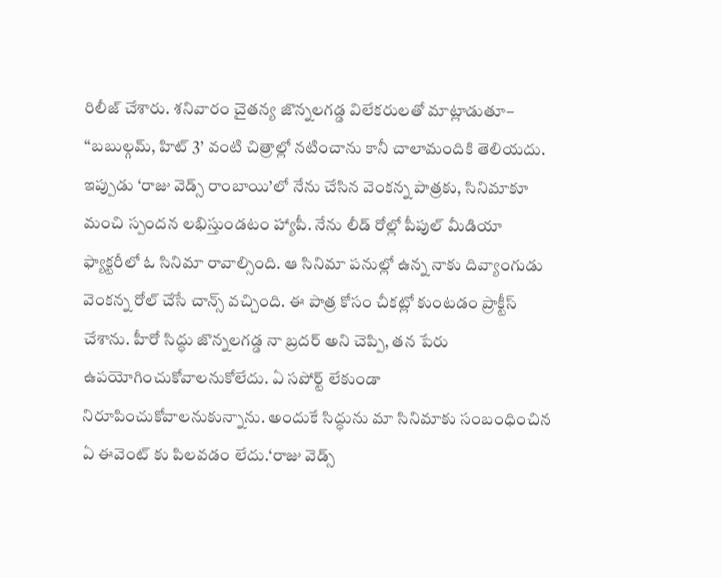రిలీజ్ చేశారు. శనివారం చైతన్య జొన్నలగడ్డ విలేకరులతో మాట్లాడుతూ– ‘‘బబుల్గమ్, హిట్ 3’ వంటి చిత్రాల్లో నటించాను కానీ చాలామందికి తెలియదు. ఇప్పుడు ‘రాజు వెడ్స్ రాంబాయి’లో నేను చేసిన వెంకన్న పాత్రకు, సినిమాకూ మంచి స్పందన లభిస్తుండటం హ్యాపీ. నేను లీడ్ రోల్లో పీపుల్ మీడియా ఫ్యాక్టరీలో ఓ సినిమా రావాల్సింది. ఆ సినిమా పనుల్లో ఉన్న నాకు దివ్యాంగుడు వెంకన్న రోల్ చేసే చాన్స్ వచ్చింది. ఈ పాత్ర కోసం చీకట్లో కుంటడం ప్రాక్టీస్ చేశాను. హీరో సిద్ధు జొన్నలగడ్డ నా బ్రదర్ అని చెప్పి, తన పేరు ఉపయోగించుకోవాలనుకోలేదు. ఏ సపోర్ట్ లేకుండా నిరూపించుకోవాలనుకున్నాను. అందుకే సిద్ధును మా సినిమాకు సంబంధించిన ఏ ఈవెంట్ కు పిలవడం లేదు.‘రాజు వెడ్స్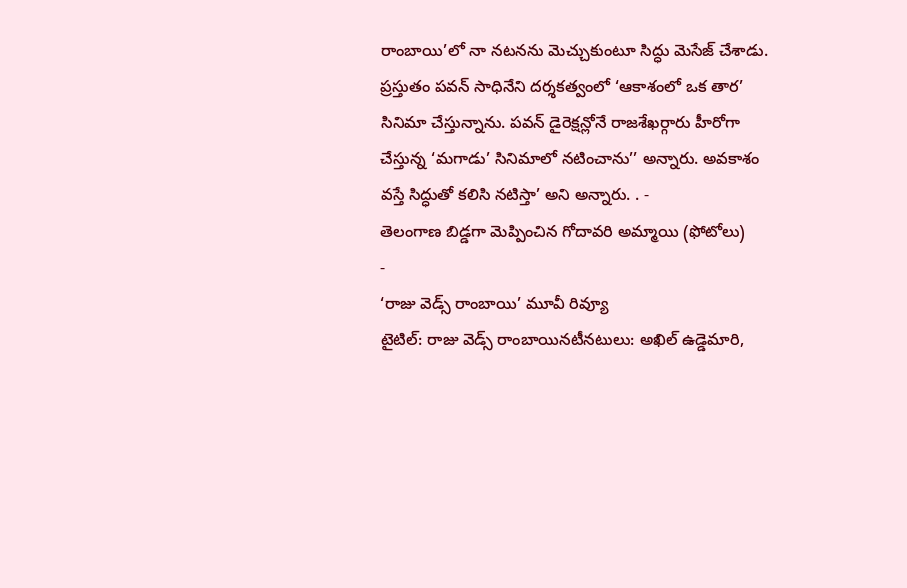రాంబాయి’లో నా నటనను మెచ్చుకుంటూ సిద్ధు మెసేజ్ చేశాడు. ప్రస్తుతం పవన్ సాధినేని దర్శకత్వంలో ‘ఆకాశంలో ఒక తార’ సినిమా చేస్తున్నాను. పవన్ డైరెక్షన్లోనే రాజశేఖర్గారు హీరోగా చేస్తున్న ‘మగాడు’ సినిమాలో నటించాను’’ అన్నారు. అవకాశం వస్తే సిద్ధుతో కలిసి నటిస్తా’ అని అన్నారు. . -
తెలంగాణ బిడ్డగా మెప్పించిన గోదావరి అమ్మాయి (ఫోటోలు)
-
‘రాజు వెడ్స్ రాంబాయి’ మూవీ రివ్యూ
టైటిల్: రాజు వెడ్స్ రాంబాయినటీనటులు: అఖిల్ ఉడ్డెమారి,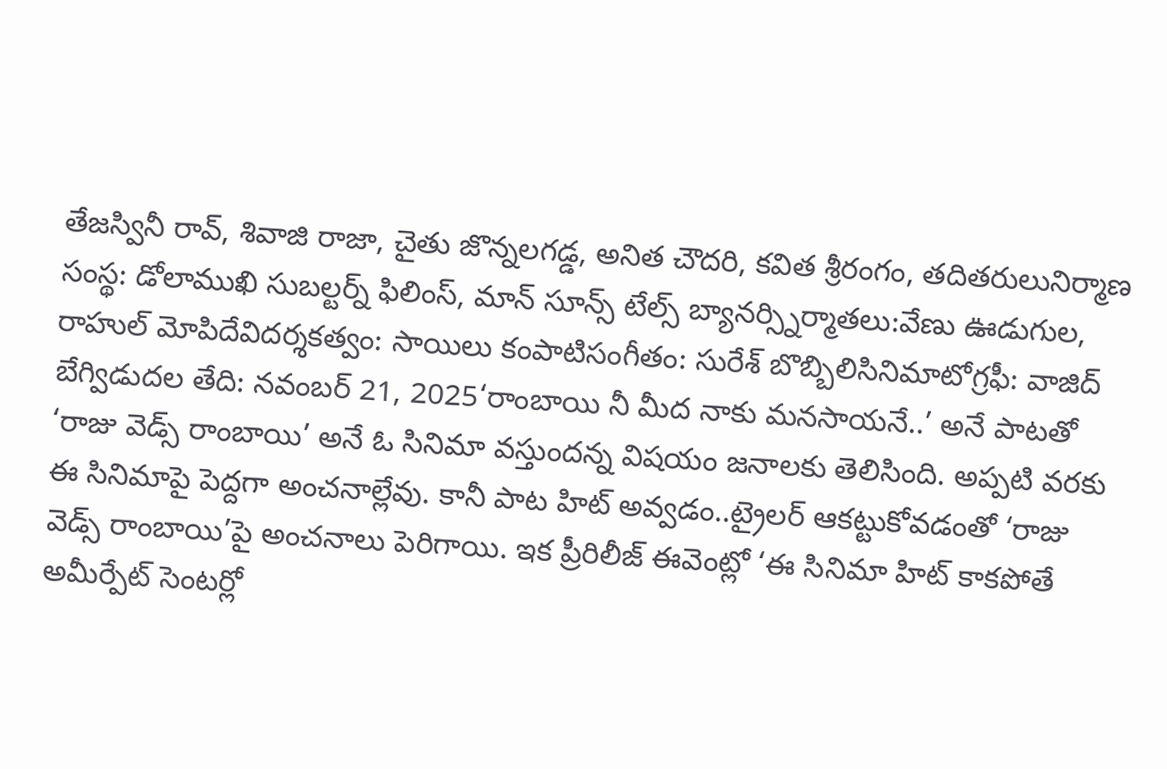తేజస్వినీ రావ్, శివాజి రాజా, చైతు జొన్నలగడ్డ, అనిత చౌదరి, కవిత శ్రీరంగం, తదితరులునిర్మాణ సంస్థ: డోలాముఖి సుబల్టర్న్ ఫిలింస్, మాన్ సూన్స్ టేల్స్ బ్యానర్స్నిర్మాతలు:వేణు ఊడుగుల, రాహుల్ మోపిదేవిదర్శకత్వం: సాయిలు కంపాటిసంగీతం: సురేశ్ బొబ్బిలిసినిమాటోగ్రఫీ: వాజిద్ బేగ్విడుదల తేది: నవంబర్ 21, 2025‘రాంబాయి నీ మీద నాకు మనసాయనే..’ అనే పాటతో ‘రాజు వెడ్స్ రాంబాయి’ అనే ఓ సినిమా వస్తుందన్న విషయం జనాలకు తెలిసింది. అప్పటి వరకు ఈ సినిమాపై పెద్దగా అంచనాల్లేవు. కానీ పాట హిట్ అవ్వడం..ట్రైలర్ ఆకట్టుకోవడంతో ‘రాజు వెడ్స్ రాంబాయి’పై అంచనాలు పెరిగాయి. ఇక ప్రీరిలీజ్ ఈవెంట్లో ‘ఈ సినిమా హిట్ కాకపోతే అమీర్పేట్ సెంటర్లో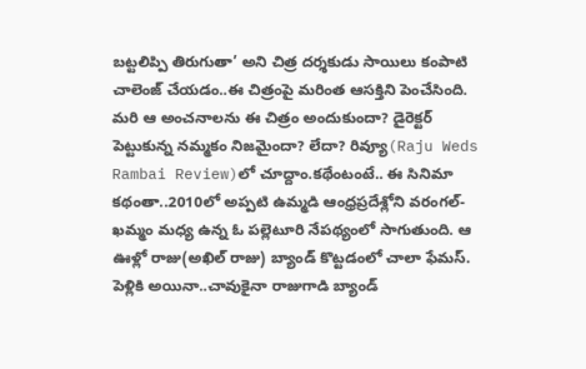బట్టలిప్పి తిరుగుతా’ అని చిత్ర దర్శకుడు సాయిలు కంపాటి చాలెంజ్ చేయడం..ఈ చిత్రంపై మరింత ఆసక్తిని పెంచేసింది. మరి ఆ అంచనాలను ఈ చిత్రం అందుకుందా? డైరెక్టర్ పెట్టుకున్న నమ్మకం నిజమైందా? లేదా? రివ్యూ(Raju Weds Rambai Review)లో చూద్దాం.కథేంటంటే.. ఈ సినిమా కథంతా..2010లో అప్పటి ఉమ్మడి ఆంధ్రప్రదేశ్లోని వరంగల్-ఖమ్మం మధ్య ఉన్న ఓ పల్లెటూరి నేపథ్యంలో సాగుతుంది. ఆ ఊళ్లో రాజు(అఖిల్ రాజు) బ్యాండ్ కొట్టడంలో చాలా ఫేమస్. పెళ్లికి అయినా..చావుకైనా రాజుగాడి బ్యాండ్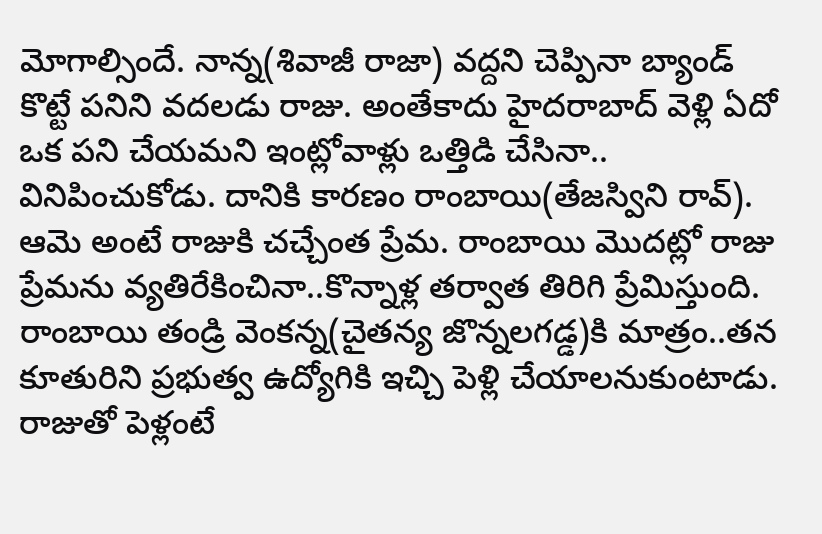మోగాల్సిందే. నాన్న(శివాజీ రాజా) వద్దని చెప్పినా బ్యాండ్ కొట్టే పనిని వదలడు రాజు. అంతేకాదు హైదరాబాద్ వెళ్లి ఏదో ఒక పని చేయమని ఇంట్లోవాళ్లు ఒత్తిడి చేసినా.. వినిపించుకోడు. దానికి కారణం రాంబాయి(తేజస్విని రావ్). ఆమె అంటే రాజుకి చచ్చేంత ప్రేమ. రాంబాయి మొదట్లో రాజు ప్రేమను వ్యతిరేకించినా..కొన్నాళ్ల తర్వాత తిరిగి ప్రేమిస్తుంది. రాంబాయి తండ్రి వెంకన్న(చైతన్య జొన్నలగడ్డ)కి మాత్రం..తన కూతురిని ప్రభుత్వ ఉద్యోగికి ఇచ్చి పెళ్లి చేయాలనుకుంటాడు. రాజుతో పెళ్లంటే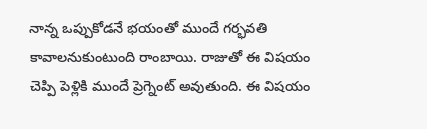నాన్న ఒప్పుకోడనే భయంతో ముందే గర్భవతి కావాలనుకుంటుంది రాంబాయి. రాజుతో ఈ విషయం చెప్పి పెళ్లికి ముందే ప్రెగ్నెంట్ అవుతుంది. ఈ విషయం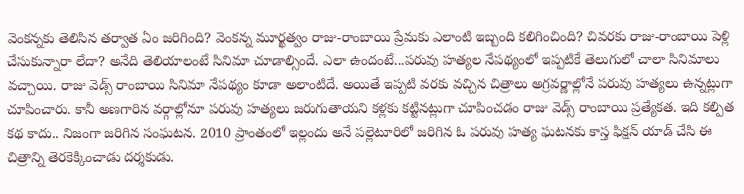వెంకన్నకు తెలిసిన తర్వాత ఏం జరిగింది? వెంకన్న మూర్ఖత్వం రాజు-రాంబాయి ప్రేమకు ఎలాంటి ఇబ్బంది కలిగించింది? చివరకు రాజు-రాంబాయి పెళ్లి చేసుకున్నారా లేదా? అనేది తెలియాలంటే సినిమా చూడాల్సిందే. ఎలా ఉందంటే...పరువు హత్యల నేపథ్యంలో ఇప్పటికే తెలుగులో చాలా సినిమాలు వచ్చాయి. రాజు వెడ్స్ రాంబాయి సినిమా నేపథ్యం కూడా అలాంటిదే. అయితే ఇప్పటి వరకు వచ్చిన చిత్రాలు అగ్రవర్ణాల్లోనే పరువు హత్యలు ఉన్నట్లుగా చూపించారు. కానీ అణగారిన వర్గాల్లోనూ పరువు హత్యలు జరుగుతాయని కళ్లకు కట్టినట్లుగా చూపించడం రాజు వెడ్స్ రాంబాయి ప్రత్యేకత. ఇది కల్పిత కథ కాదు.. నిజంగా జరిగిన సంఘటన. 2010 ప్రాంతంలో ఇల్లందు అనే పల్లెటూరిలో జరిగిన ఓ పరువు హత్య ఘటనకు కాస్త ఫిక్షన్ యాడ్ చేసి ఈ చిత్రాన్ని తెరకెక్కించాడు దర్శకుడు.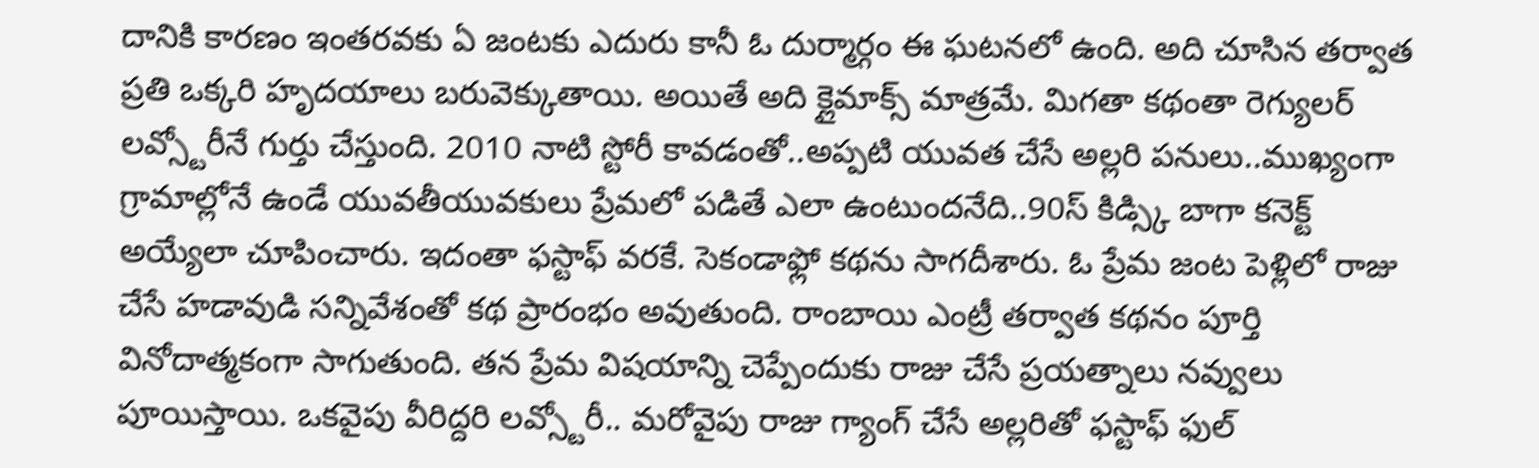దానికి కారణం ఇంతరవకు ఏ జంటకు ఎదురు కానీ ఓ దుర్మార్గం ఈ ఘటనలో ఉంది. అది చూసిన తర్వాత ప్రతి ఒక్కరి హృదయాలు బరువెక్కుతాయి. అయితే అది క్లైమాక్స్ మాత్రమే. మిగతా కథంతా రెగ్యులర్ లవ్స్టోరీనే గుర్తు చేస్తుంది. 2010 నాటి స్టోరీ కావడంతో..అప్పటి యువత చేసే అల్లరి పనులు..ముఖ్యంగా గ్రామాల్లోనే ఉండే యువతీయువకులు ప్రేమలో పడితే ఎలా ఉంటుందనేది..90స్ కిడ్స్కి బాగా కనెక్ట్ అయ్యేలా చూపించారు. ఇదంతా ఫస్టాఫ్ వరకే. సెకండాఫ్లో కథను సాగదీశారు. ఓ ప్రేమ జంట పెళ్లిలో రాజు చేసే హడావుడి సన్నివేశంతో కథ ప్రారంభం అవుతుంది. రాంబాయి ఎంట్రీ తర్వాత కథనం పూర్తి వినోదాత్మకంగా సాగుతుంది. తన ప్రేమ విషయాన్ని చెప్పేందుకు రాజు చేసే ప్రయత్నాలు నవ్వులు పూయిస్తాయి. ఒకవైపు వీరిద్దరి లవ్స్టోరీ.. మరోవైపు రాజు గ్యాంగ్ చేసే అల్లరితో ఫస్టాఫ్ ఫుల్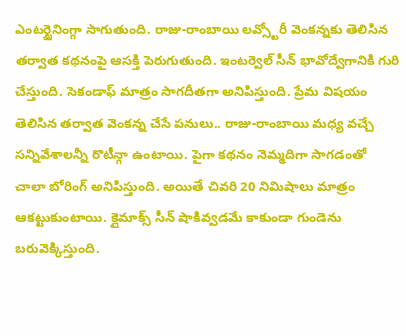ఎంటర్టైనింగ్గా సాగుతుంది. రాజు-రాంబాయి లవ్స్టోరీ వెంకన్నకు తెలిసిన తర్వాత కథనంపై ఆసక్తి పెరుగుతుంది. ఇంటర్వెల్ సీన్ భావోద్వేగానికి గురి చేస్తుంది. సెకండాఫ్ మాత్రం సాగదీతగా అనిపిస్తుంది. ప్రేమ విషయం తెలిసిన తర్వాత వెంకన్న చేసే పనులు.. రాజు-రాంబాయి మధ్య వచ్చే సన్నివేశాలన్నీ రొటీన్గా ఉంటాయి. పైగా కథనం నెమ్మదిగా సాగడంతో చాలా బోరింగ్ అనిపిస్తుంది. అయితే చివరి 20 నిమిషాలు మాత్రం ఆకట్టుకుంటాయి. క్లైమాక్స్ సీన్ షాకివ్వడమే కాకుండా గుండెను బరువెక్కిస్తుంది.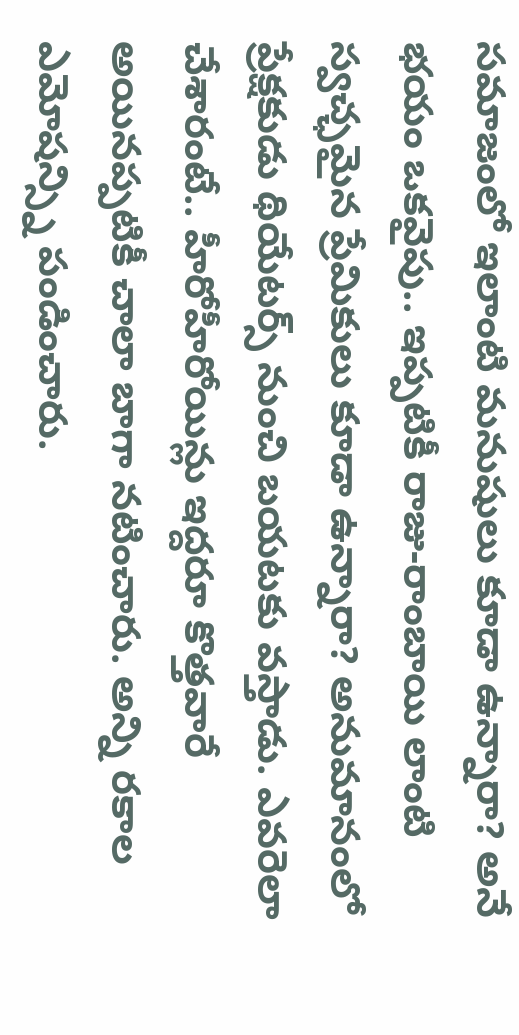సమాజంలో ఇలాంటి మనుషులు కూడా ఉన్నారా? అనే భయం ఒకవైపు.. ఇప్పటికీ రాజు-రాంబాయి లాంటి స్వచ్ఛమైన ప్రేమికులు కూడా ఉన్నారా? అనుమానంలో ప్రేక్షకుడు థియేటర్స్ నుంచి బయటకు వస్తాడు. ఎవరెలా చేశారంటే.. హీరోహీరోయిన్లు ఇద్దరూ కొత్తవారే అయినప్పటికీ చాలా బాగా నటించారు. అన్ని రకాల ఎమోషన్స్ని పండించారు.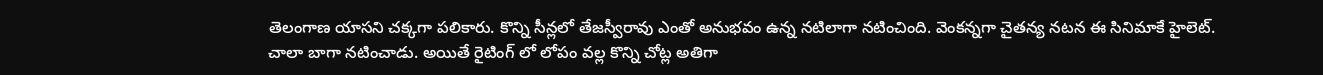తెలంగాణ యాసని చక్కగా పలికారు. కొన్ని సీన్లలో తేజస్వీరావు ఎంతో అనుభవం ఉన్న నటిలాగా నటించింది. వెంకన్నగా చైతన్య నటన ఈ సినిమాకే హైలెట్. చాలా బాగా నటించాడు. అయితే రైటింగ్ లో లోపం వల్ల కొన్ని చోట్ల అతిగా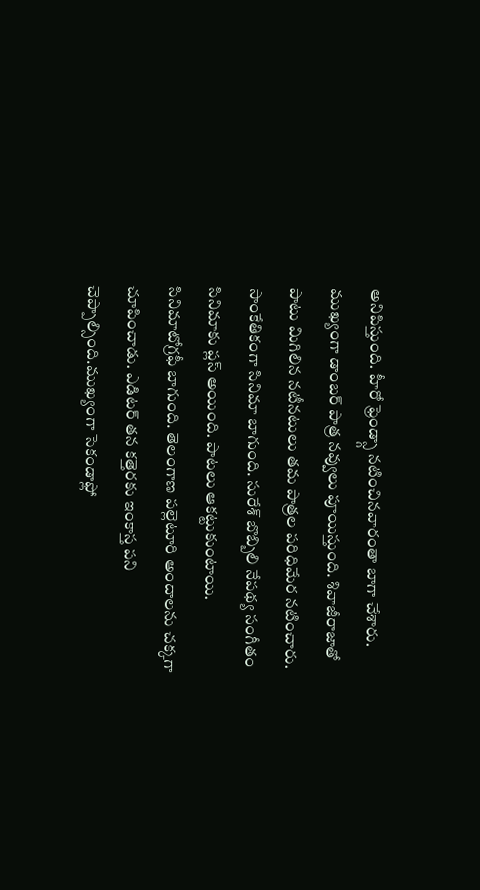అనిపిస్తుంది. హీరో ఫ్రెండ్స్గా నటించినవారంతా బాగా చేశారు. ముఖ్యంగా డాంబర్ పాత్ర నవ్వులు పూయిస్తుంది. శివాజీరాజాతో పాటు మిగిలిన నటీనటులు తమ పాత్రల పరిధిమేర నటించారు. సాంకేతికంగా సినిమా బాగుంది. సురేశ్ బొబ్బిలి నేపథ్య సంగీతం సినిమాకు ప్లస్ అయింది. పాటలు ఆకట్టుకుంటాయి. సినిమాటోగ్రఫీ బాగుంది. తెలంగాణ పల్లెటూరి అందాలను చక్కగా చూపించాడు. ఎడిటర్ తన కత్తెరకు ఇంకాస్త పని చెప్పాల్సింది.ముఖ్యంగా సెకండాఫ్లో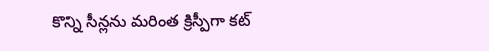కొన్ని సీన్లను మరింత క్రిస్పీగా కట్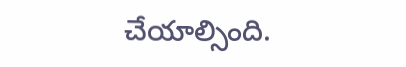చేయాల్సింది.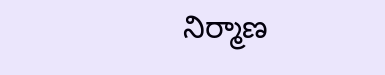నిర్మాణ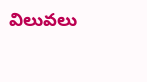విలువలు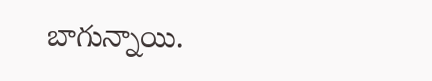బాగున్నాయి.